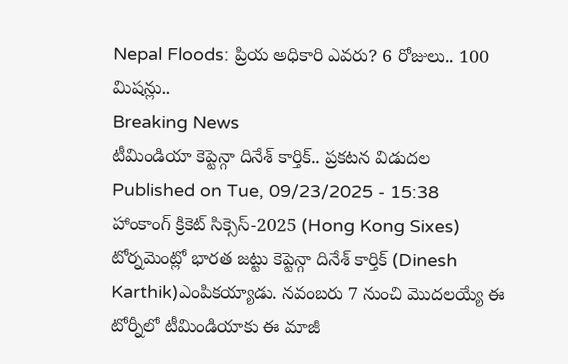Nepal Floods: ప్రియ అధికారి ఎవరు? 6 రోజులు.. 100 మిషన్లు..
Breaking News
టీమిండియా కెప్టెన్గా దినేశ్ కార్తిక్.. ప్రకటన విడుదల
Published on Tue, 09/23/2025 - 15:38
హాంకాంగ్ క్రికెట్ సిక్సెస్-2025 (Hong Kong Sixes) టోర్నమెంట్లో భారత జట్టు కెప్టెన్గా దినేశ్ కార్తిక్ (Dinesh Karthik)ఎంపికయ్యాడు. నవంబరు 7 నుంచి మొదలయ్యే ఈ టోర్నీలో టీమిండియాకు ఈ మాజీ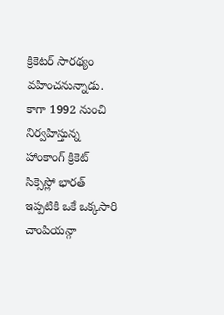క్రికెటర్ సారథ్యం వహించనున్నాడు. కాగా 1992 నుంచి నిర్వహిస్తున్న హాంకాంగ్ క్రికెట్ సిక్సెస్లో భారత్ ఇప్పటికి ఒకే ఒక్కసారి చాంపియన్గా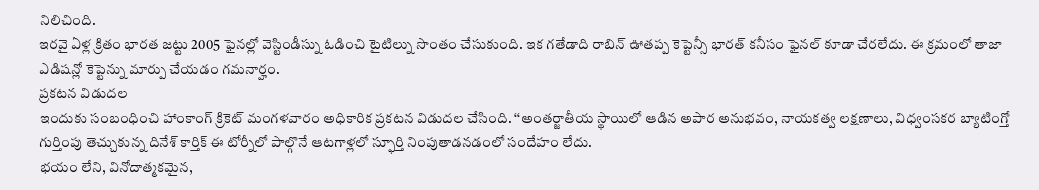నిలిచింది.
ఇరవై ఏళ్ల క్రితం భారత జట్టు 2005 ఫైనల్లో వెస్టిండీస్ను ఓడించి టైటిల్ను సొంతం చేసుకుంది. ఇక గతేడాది రాబిన్ ఊతప్ప కెప్టెన్సీ భారత్ కనీసం ఫైనల్ కూడా చేరలేదు. ఈ క్రమంలో తాజా ఎడిషన్లో కెప్టెన్ను మార్పు చేయడం గమనార్హం.
ప్రకటన విడుదల
ఇందుకు సంబంధించి హాంకాంగ్ క్రికెట్ మంగళవారం అధికారిక ప్రకటన విడుదల చేసింది. ‘‘అంతర్జాతీయ స్థాయిలో ఆడిన అపార అనుభవం, నాయకత్వ లక్షణాలు, విధ్వంసకర బ్యాటింగ్తో గుర్తింపు తెచ్చుకున్న దినేశ్ కార్తిక్ ఈ టోర్నీలో పాల్గొనే ఆటగాళ్లలో స్ఫూర్తి నింపుతాడనడంలో సందేహం లేదు.
భయం లేని, వినోదాత్మకమైన,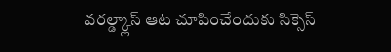వరల్డ్క్లాస్ ఆట చూపించేందుకు సిక్సెస్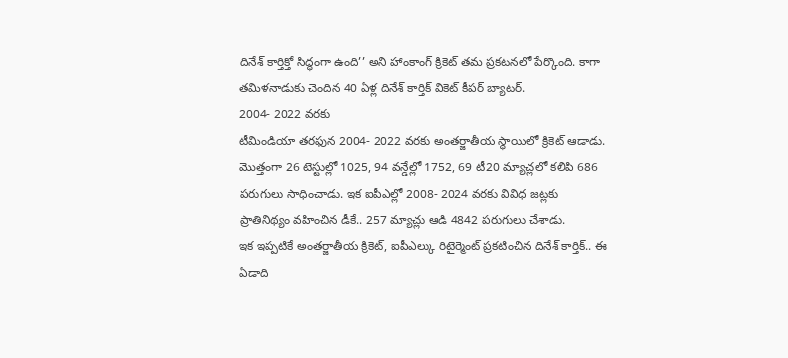దినేశ్ కార్తిక్తో సిద్ధంగా ఉంది’’ అని హాంకాంగ్ క్రికెట్ తమ ప్రకటనలో పేర్కొంది. కాగా తమిళనాడుకు చెందిన 40 ఏళ్ల దినేశ్ కార్తిక్ వికెట్ కీపర్ బ్యాటర్.
2004- 2022 వరకు
టీమిండియా తరఫున 2004- 2022 వరకు అంతర్జాతీయ స్థాయిలో క్రికెట్ ఆడాడు. మొత్తంగా 26 టెస్టుల్లో 1025, 94 వన్డేల్లో 1752, 69 టీ20 మ్యాచ్లలో కలిపి 686 పరుగులు సాధించాడు. ఇక ఐపీఎల్లో 2008- 2024 వరకు వివిధ జట్లకు ప్రాతినిథ్యం వహించిన డీకే.. 257 మ్యాచ్లు ఆడి 4842 పరుగులు చేశాడు.
ఇక ఇప్పటికే అంతర్జాతీయ క్రికెట్, ఐపీఎల్కు రిటైర్మెంట్ ప్రకటించిన దినేశ్ కార్తిక్.. ఈ ఏడాది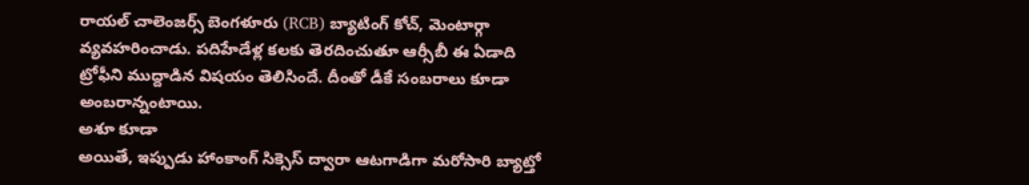రాయల్ చాలెంజర్స్ బెంగళూరు (RCB) బ్యాటింగ్ కోచ్, మెంటార్గా వ్యవహరించాడు. పదిహేడేళ్ల కలకు తెరదించుతూ ఆర్సీబీ ఈ ఏడాది ట్రోఫీని ముద్దాడిన విషయం తెలిసిందే. దీంతో డీకే సంబరాలు కూడా అంబరాన్నంటాయి.
అశూ కూడా
అయితే, ఇప్పుడు హాంకాంగ్ సిక్సెస్ ద్వారా ఆటగాడిగా మరోసారి బ్యాట్తో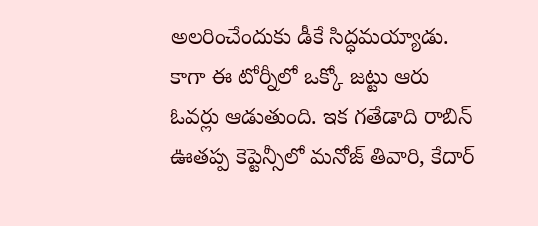అలరించేందుకు డీకే సిద్ధమయ్యాడు. కాగా ఈ టోర్నీలో ఒక్కో జట్టు ఆరు ఓవర్లు ఆడుతుంది. ఇక గతేడాది రాబిన్ ఊతప్ప కెప్టెన్సీలో మనోజ్ తివారి, కేదార్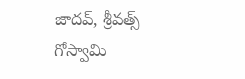జాదవ్, శ్రీవత్స్ గోస్వామి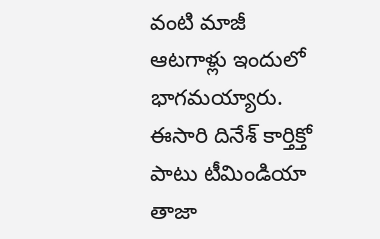వంటి మాజీ ఆటగాళ్లు ఇందులో భాగమయ్యారు.
ఈసారి దినేశ్ కార్తిక్తో పాటు టీమిండియా తాజా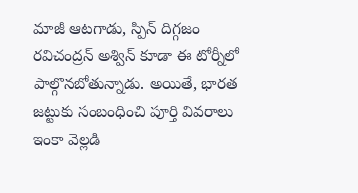మాజీ ఆటగాడు, స్పిన్ దిగ్గజం రవిచంద్రన్ అశ్విన్ కూడా ఈ టోర్నీలో పాల్గొనబోతున్నాడు. అయితే, భారత జట్టుకు సంబంధించి పూర్తి వివరాలు ఇంకా వెల్లడి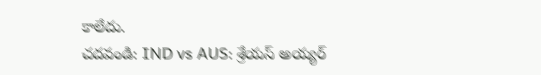కాలేదు.
చదవండి: IND vs AUS: శ్రేయస్ అయ్యర్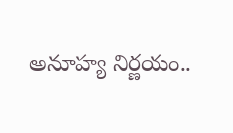అనూహ్య నిర్ణయం..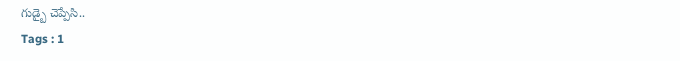గుడ్బై చెప్పేసి..
Tags : 1